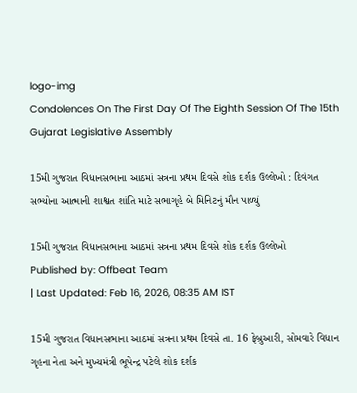logo-img
Condolences On The First Day Of The Eighth Session Of The 15th Gujarat Legislative Assembly

15મી ગુજરાત વિધાનસભાના આઠમાં સત્રના પ્રથમ દિવસે શોક દર્શક ઉલ્લેખો : દિવંગત સભ્યોના આત્માની શાશ્વત શાંતિ માટે સભાગૃહે બે મિનિટનું મૌન પાળ્યું

15મી ગુજરાત વિધાનસભાના આઠમાં સત્રના પ્રથમ દિવસે શોક દર્શક ઉલ્લેખો
Published by: Offbeat Team
| Last Updated: Feb 16, 2026, 08:35 AM IST

15મી ગુજરાત વિધાનસભાના આઠમાં સત્રના પ્રથમ દિવસે તા. 16 ફેબ્રુઆરી, સોમવારે વિધાન ગૃહના નેતા અને મુખ્યમંત્રી ભૂપેન્દ્ર પટેલે શોક દર્શક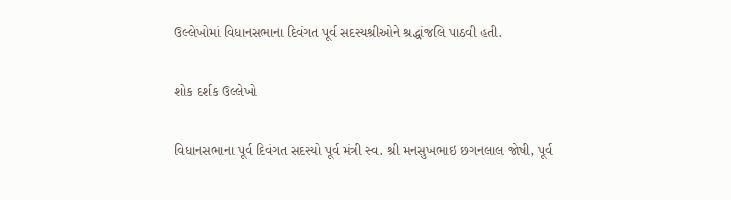ઉલ્લેખોમાં વિધાનસભાના દિવંગત પૂર્વ સદસ્યશ્રીઓને શ્રદ્ધાંજલિ પાઠવી હતી.

શોક દર્શક ઉલ્લેખો

વિધાનસભાના પૂર્વ દિવંગત સદસ્યો પૂર્વ મંત્રી સ્વ. શ્રી મનસુખભાઇ છગનલાલ જોષી, પૂર્વ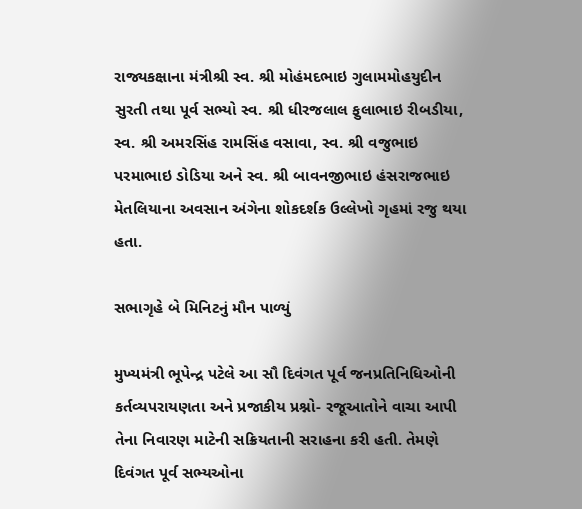રાજ્યકક્ષાના મંત્રીશ્રી સ્વ. શ્રી મોહંમદભાઇ ગુલામમોહયુદીન સુરતી તથા પૂર્વ સભ્યો સ્વ. શ્રી ધીરજલાલ ફુલાભાઇ રીબડીયા, સ્વ. શ્રી અમરસિંહ રામસિંહ વસાવા, સ્વ. શ્રી વજુભાઇ પરમાભાઇ ડોડિયા અને સ્વ. શ્રી બાવનજીભાઇ હંસરાજભાઇ મેતલિયાના અવસાન અંગેના શોકદર્શક ઉલ્લેખો ગૃહમાં રજુ થયા હતા.

સભાગૃહે બે મિનિટનું મૌન પાળ્યું

મુખ્યમંત્રી ભૂપેન્દ્ર પટેલે આ સૌ દિવંગત પૂર્વ જનપ્રતિનિધિઓની કર્તવ્યપરાયણતા અને પ્રજાકીય પ્રશ્નો- રજૂઆતોને વાચા આપી તેના નિવારણ માટેની સક્રિયતાની સરાહના કરી હતી. તેમણે દિવંગત પૂર્વ સભ્યઓના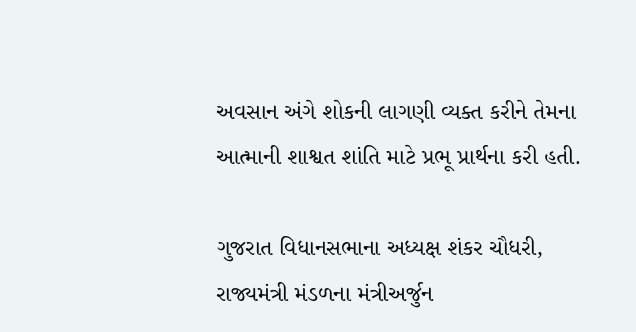અવસાન અંગે શોકની લાગણી વ્યક્ત કરીને તેમના આત્માની શાશ્વત શાંતિ માટે પ્રભૂ પ્રાર્થના કરી હતી.

ગુજરાત વિધાનસભાના અધ્યક્ષ શંકર ચૌધરી, રાજ્યમંત્રી મંડળના મંત્રીઅર્જુન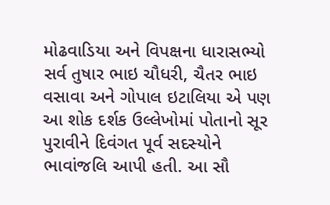મોઢવાડિયા અને વિપક્ષના ધારાસભ્યો સર્વ તુષાર ભાઇ ચૌધરી, ચૈતર ભાઇ વસાવા અને ગોપાલ ઇટાલિયા એ પણ આ શોક દર્શક ઉલ્લેખોમાં પોતાનો સૂર પુરાવીને દિવંગત પૂર્વ સદસ્યોને ભાવાંજલિ આપી હતી. આ સૌ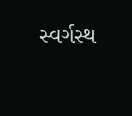સ્વર્ગસ્થ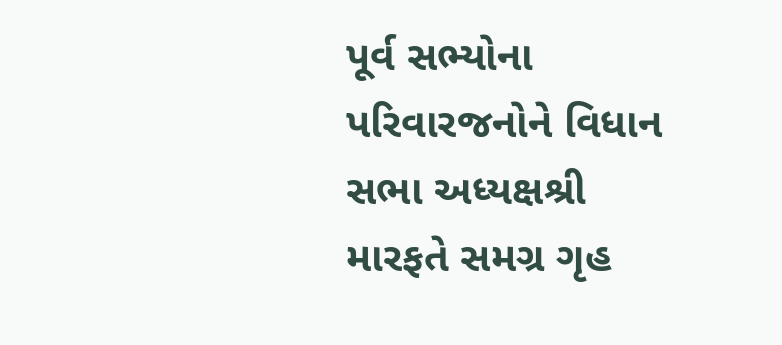પૂર્વ સભ્યોના પરિવારજનોને વિધાન સભા અધ્યક્ષશ્રી મારફતે સમગ્ર ગૃહ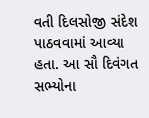વતી દિલસોજી સંદેશ પાઠવવામાં આવ્યા હતા. આ સૌ દિવંગત સભ્યોના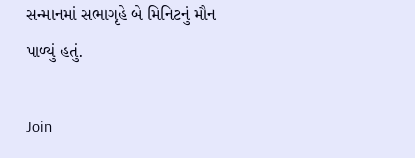સન્માનમાં સભાગૃહે બે મિનિટનું મૌન પાળ્યું હતું.

Join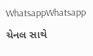WhatsappWhatsapp ચેનલ સાથે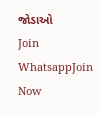જોડાઓ
Join WhatsappJoin Now